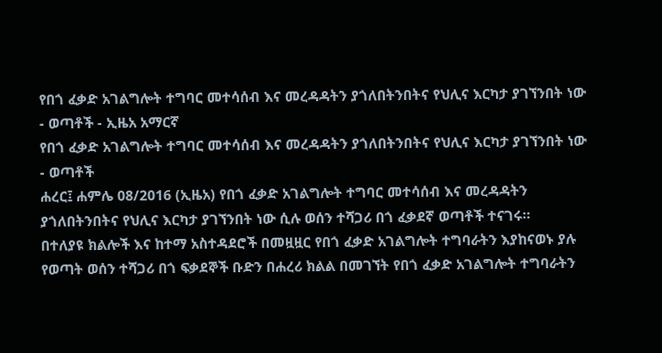የበጎ ፈቃድ አገልግሎት ተግባር መተሳሰብ እና መረዳዳትን ያጎለበትንበትና የህሊና እርካታ ያገኘንበት ነው - ወጣቶች - ኢዜአ አማርኛ
የበጎ ፈቃድ አገልግሎት ተግባር መተሳሰብ እና መረዳዳትን ያጎለበትንበትና የህሊና እርካታ ያገኘንበት ነው - ወጣቶች
ሐረር፤ ሐምሌ 08/2016 (ኢዜአ) የበጎ ፈቃድ አገልግሎት ተግባር መተሳሰብ እና መረዳዳትን ያጎለበትንበትና የህሊና እርካታ ያገኘንበት ነው ሲሉ ወሰን ተሻጋሪ በጎ ፈቃደኛ ወጣቶች ተናገሩ።
በተለያዩ ክልሎች እና ከተማ አስተዳደሮች በመዟዟር የበጎ ፈቃድ አገልግሎት ተግባራትን እያከናወኑ ያሉ የወጣት ወሰን ተሻጋሪ በጎ ፍቃደኞች ቡድን በሐረሪ ክልል በመገኘት የበጎ ፈቃድ አገልግሎት ተግባራትን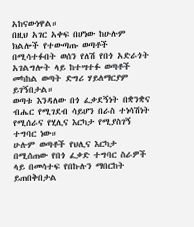አከናውነዋል።
በዚህ አገር አቀፍ በሆነው ከሁሉም ክልሎች የተውጣጡ ወጣቶች በሚሳተፉበት ወሰን የለሽ የበጎ አድራጎት አገልግሎት ላይ ከተሣተፉ ወጣቶች መካከል ወጣት ድግሪ ሃይለማርያም ይገኝበታል።
ወጣቱ እንዳለው በጎ ፈቃደኝነት በቋንቋና ብሔር የሚገደብ ሳይሆን በራስ ተነሳሽነት የሚሰራና የሂሊና እርካታ የሚያስገኝ ተግባር ነው።
ሁሉም ወጣቶች የህሊና እርካታ በሚሰጠው የበጎ ፈቃድ ተግባር ስራዎች ላይ በመሳተፍ የበኩሉን ማበርከት ይጠበቅበታል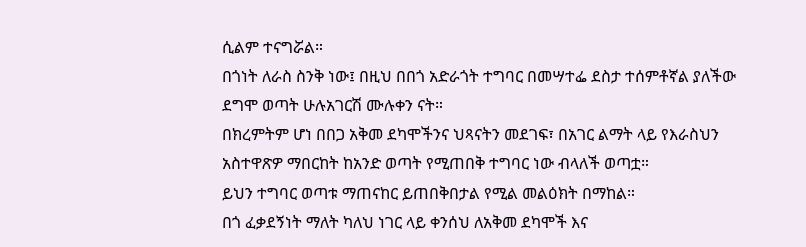ሲልም ተናግሯል።
በጎነት ለራስ ስንቅ ነው፤ በዚህ በበጎ አድራጎት ተግባር በመሣተፌ ደስታ ተሰምቶኛል ያለችው ደግሞ ወጣት ሁሉአገርሽ ሙሉቀን ናት።
በክረምትም ሆነ በበጋ አቅመ ደካሞችንና ህጻናትን መደገፍ፣ በአገር ልማት ላይ የእራስህን አስተዋጽዎ ማበርከት ከአንድ ወጣት የሚጠበቅ ተግባር ነው ብላለች ወጣቷ።
ይህን ተግባር ወጣቱ ማጠናከር ይጠበቅበታል የሚል መልዕክት በማከል።
በጎ ፈቃደኝነት ማለት ካለህ ነገር ላይ ቀንሰህ ለአቅመ ደካሞች እና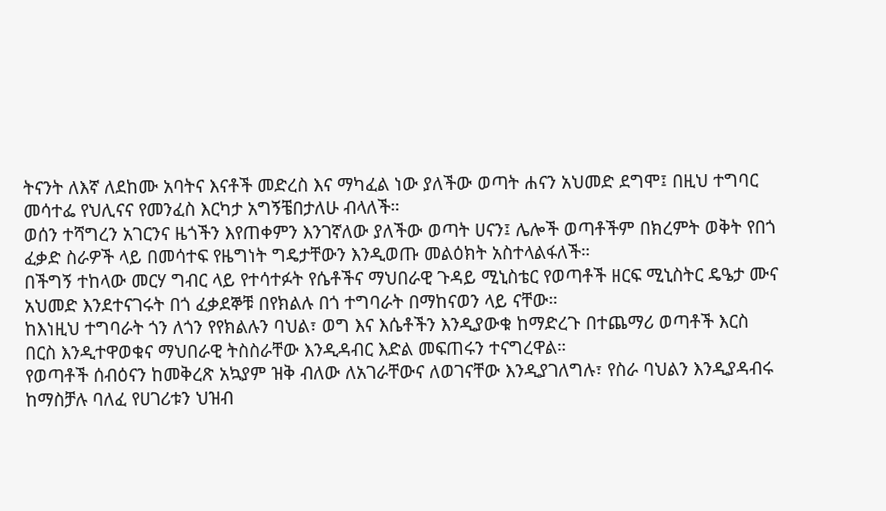ትናንት ለእኛ ለደከሙ አባትና እናቶች መድረስ እና ማካፈል ነው ያለችው ወጣት ሐናን አህመድ ደግሞ፤ በዚህ ተግባር መሳተፌ የህሊናና የመንፈስ እርካታ አግኝቼበታለሁ ብላለች።
ወሰን ተሻግረን አገርንና ዜጎችን እየጠቀምን እንገኛለው ያለችው ወጣት ሀናን፤ ሌሎች ወጣቶችም በክረምት ወቅት የበጎ ፈቃድ ስራዎች ላይ በመሳተፍ የዜግነት ግዴታቸውን እንዲወጡ መልዕክት አስተላልፋለች።
በችግኝ ተከላው መርሃ ግብር ላይ የተሳተፉት የሴቶችና ማህበራዊ ጉዳይ ሚኒስቴር የወጣቶች ዘርፍ ሚኒስትር ዴዔታ ሙና አህመድ እንደተናገሩት በጎ ፈቃደኞቹ በየክልሉ በጎ ተግባራት በማከናወን ላይ ናቸው።
ከእነዚህ ተግባራት ጎን ለጎን የየክልሉን ባህል፣ ወግ እና እሴቶችን እንዲያውቁ ከማድረጉ በተጨማሪ ወጣቶች እርስ በርስ እንዲተዋወቁና ማህበራዊ ትስስራቸው እንዲዳብር እድል መፍጠሩን ተናግረዋል።
የወጣቶች ሰብዕናን ከመቅረጽ አኳያም ዝቅ ብለው ለአገራቸውና ለወገናቸው እንዲያገለግሉ፣ የስራ ባህልን እንዲያዳብሩ ከማስቻሉ ባለፈ የሀገሪቱን ህዝብ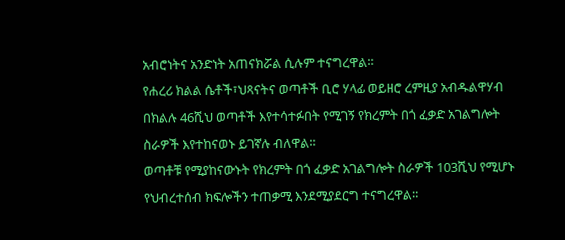አብሮነትና አንድነት አጠናክሯል ሲሉም ተናግረዋል።
የሐረሪ ክልል ሴቶች፣ህጻናትና ወጣቶች ቢሮ ሃላፊ ወይዘሮ ረምዚያ አብዱልዋሃብ በክልሉ 46ሺህ ወጣቶች እየተሳተፉበት የሚገኝ የክረምት በጎ ፈቃድ አገልግሎት ስራዎች እየተከናወኑ ይገኛሉ ብለዋል።
ወጣቶቹ የሚያከናውኑት የክረምት በጎ ፈቃድ አገልግሎት ስራዎች 103ሺህ የሚሆኑ የህብረተሰብ ክፍሎችን ተጠቃሚ እንደሚያደርግ ተናግረዋል።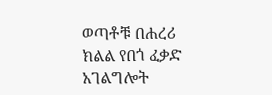ወጣቶቹ በሐረሪ ክልል የበጎ ፈቃድ አገልግሎት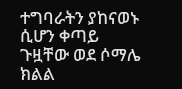ተግባራትን ያከናወኑ ሲሆን ቀጣይ ጉዟቸው ወደ ሶማሌ ክልል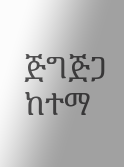ጅግጅጋ ከተማ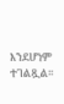እንደሆነም ተገልጿል።